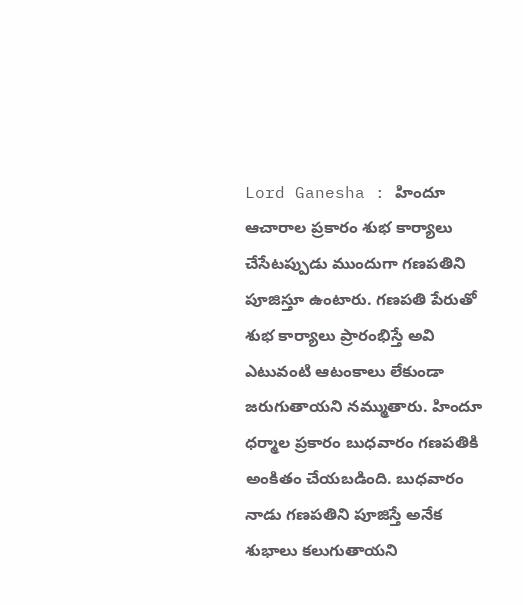Lord Ganesha : హిందూ ఆచారాల ప్రకారం శుభ కార్యాలు చేసేటప్పుడు ముందుగా గణపతిని పూజిస్తూ ఉంటారు. గణపతి పేరుతో శుభ కార్యాలు ప్రారంభిస్తే అవి ఎటువంటి ఆటంకాలు లేకుండా జరుగుతాయని నమ్ముతారు. హిందూ ధర్మాల ప్రకారం బుధవారం గణపతికి అంకితం చేయబడింది. బుధవారం నాడు గణపతిని పూజిస్తే అనేక శుభాలు కలుగుతాయని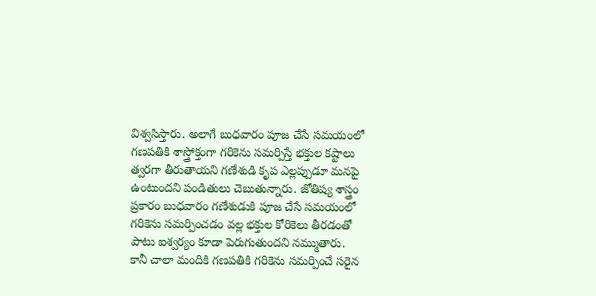విశ్వసిస్తారు. అలాగే బుధవారం పూజ చేసే సమయంలో గణపతికి శాస్త్రోక్తంగా గరికెను సమర్పిస్తే భక్తుల కష్టాలు త్వరగా తీరుతాయని గణేశుడి కృప ఎల్లప్పుడూ మనపై ఉంటుందని పండితులు చెబుతున్నారు. జోతిష్య శాస్త్రం ప్రకారం బుధవారం గణేశుడుకి పూజ చేసే సమయంలో గరికెను సమర్పించడం వల్ల భక్తుల కోరికెలు తీరడంతో పాటు ఐశ్వర్యం కూడా పెరుగుతుందని నమ్ముతారు.
కానీ చాలా మందికి గణపతికి గరికెను సమర్పించే సరైన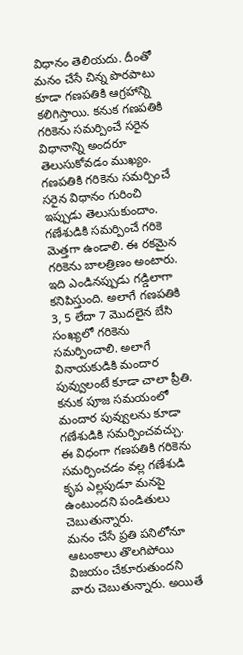విధానం తెలియదు. దీంతో మనం చేసే చిన్న పొరపాటు కూడా గణపతికి ఆగ్రహాన్ని కలిగిస్తాయి. కనుక గణపతికి గరికెను సమర్పించే సరైన విధానాన్ని అందరూ తెలుసుకోవడం ముఖ్యం. గణపతికి గరికెను సమర్పించే సరైన విధానం గురించి ఇప్పుడు తెలుసుకుందాం. గణేశుడికి సమర్పించే గరికె మెత్తగా ఉండాలి. ఈ రకమైన గరికెను బాలత్రిణం అంటారు. ఇది ఎండినప్పుడు గడ్డిలాగా కనిపిస్తుంది. అలాగే గణపతికి 3, 5 లేదా 7 మొదలైన బేసి సంఖ్యలో గరికెను సమర్పించాలి. అలాగే వినాయకుడికి మందార పువ్వులంటే కూడా చాలా ప్రీతి. కనుక పూజ సమయంలో మందార పువ్వులను కూడా గణేశుడికి సమర్పించవచ్చు. ఈ విధంగా గణపతికి గరికెను సమర్పించడం వల్ల గణేశుడి కృప ఎల్లపుడూ మనపై ఉంటుందని పండితులు చెబుతున్నారు.
మనం చేసే ప్రతి పనిలోనూ ఆటంకాలు తొలగిపోయి విజయం చేకూరుతుందని వారు చెబుతున్నారు. అయితే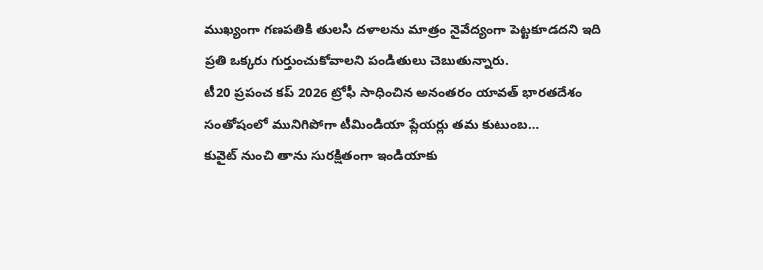ముఖ్యంగా గణపతికి తులసి దళాలను మాత్రం నైవేద్యంగా పెట్టకూడదని ఇది ప్రతి ఒక్కరు గుర్తుంచుకోవాలని పండితులు చెబుతున్నారు.
టీ20 ప్రపంచ కప్ 2026 ట్రోఫీ సాధించిన అనంతరం యావత్ భారతదేశం సంతోషంలో మునిగిపోగా టీమిండియా ప్లేయర్లు తమ కుటుంబ…
కువైట్ నుంచి తాను సురక్షితంగా ఇండియాకు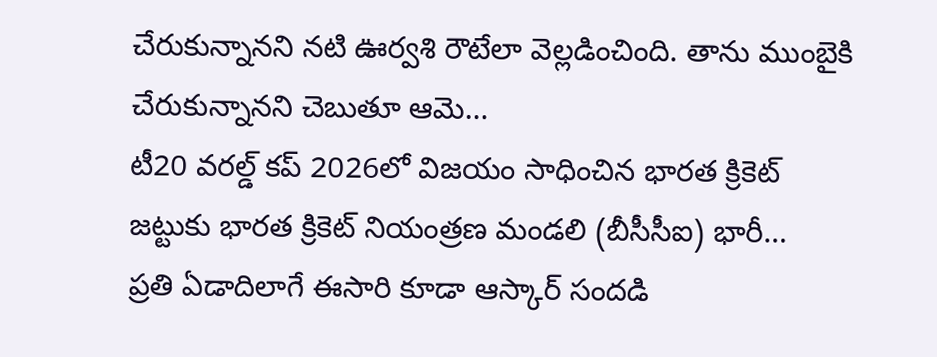చేరుకున్నానని నటి ఊర్వశి రౌటేలా వెల్లడించింది. తాను ముంబైకి చేరుకున్నానని చెబుతూ ఆమె…
టీ20 వరల్డ్ కప్ 2026లో విజయం సాధించిన భారత క్రికెట్ జట్టుకు భారత క్రికెట్ నియంత్రణ మండలి (బీసీసీఐ) భారీ…
ప్రతి ఏడాదిలాగే ఈసారి కూడా ఆస్కార్ సందడి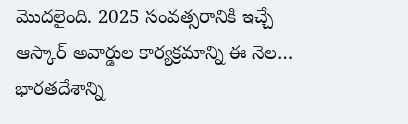మొదలైంది. 2025 సంవత్సరానికి ఇచ్చే ఆస్కార్ అవార్డుల కార్యక్రమాన్ని ఈ నెల…
భారతదేశాన్ని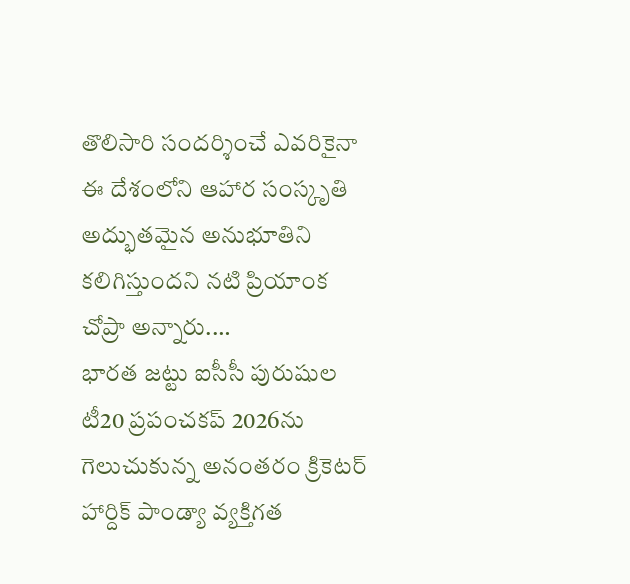తొలిసారి సందర్శించే ఎవరికైనా ఈ దేశంలోని ఆహార సంస్కృతి అద్భుతమైన అనుభూతిని కలిగిస్తుందని నటి ప్రియాంక చోప్రా అన్నారు.…
భారత జట్టు ఐసీసీ పురుషుల టీ20 ప్రపంచకప్ 2026ను గెలుచుకున్న అనంతరం క్రికెటర్ హార్దిక్ పాండ్యా వ్యక్తిగత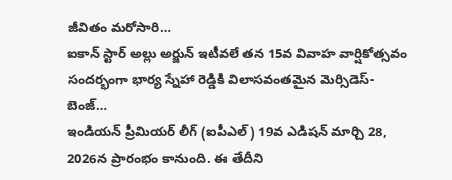జీవితం మరోసారి…
ఐకాన్ స్టార్ అల్లు అర్జున్ ఇటీవలే తన 15వ వివాహ వార్షికోత్సవం సందర్భంగా భార్య స్నేహా రెడ్డికి విలాసవంతమైన మెర్సిడెస్-బెంజ్…
ఇండియన్ ప్రీమియర్ లీగ్ (ఐపీఎల్) 19వ ఎడిషన్ మార్చి 28, 2026న ప్రారంభం కానుంది. ఈ తేదీని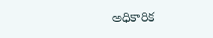అధికారిక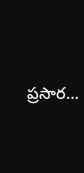ప్రసార…